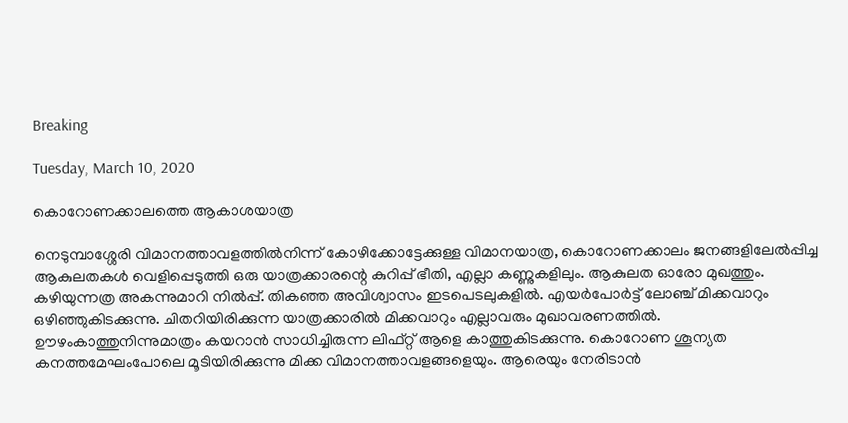Breaking

Tuesday, March 10, 2020

കൊറോണക്കാലത്തെ ആകാശയാത്ര

നെടുമ്പാശ്ശേരി വിമാനത്താവളത്തിൽനിന്ന് കോഴിക്കോട്ടേക്കുള്ള വിമാനയാത്ര, കൊറോണക്കാലം ജനങ്ങളിലേൽപ്പിച്ച ആകുലതകൾ വെളിപ്പെടുത്തി ഒരു യാത്രക്കാരന്റെ കുറിപ്പ് ഭീതി, എല്ലാ കണ്ണുകളിലും. ആകുലത ഓരോ മുഖത്തും. കഴിയുന്നത്ര അകന്നുമാറി നിൽപ്പ്. തികഞ്ഞ അവിശ്വാസം ഇടപെടലുകളിൽ. എയർപോർട്ട് ലോഞ്ച് മിക്കവാറും ഒഴിഞ്ഞുകിടക്കുന്നു. ചിതറിയിരിക്കുന്ന യാത്രക്കാരിൽ മിക്കവാറും എല്ലാവരും മുഖാവരണത്തിൽ. ഊഴംകാത്തുനിന്നുമാത്രം കയറാൻ സാധിച്ചിരുന്ന ലിഫ്റ്റ് ആളെ കാത്തുകിടക്കുന്നു. കൊറോണ ശൂന്യത കനത്തമേഘംപോലെ മൂടിയിരിക്കുന്നു മിക്ക വിമാനത്താവളങ്ങളെയും. ആരെയും നേരിടാൻ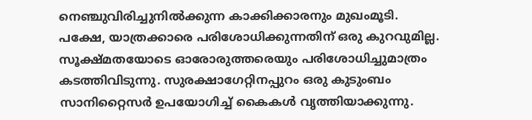നെഞ്ചുവിരിച്ചുനിൽക്കുന്ന കാക്കിക്കാരനും മുഖംമൂടി. പക്ഷേ, യാത്രക്കാരെ പരിശോധിക്കുന്നതിന് ഒരു കുറവുമില്ല. സൂക്ഷ്മതയോടെ ഓരോരുത്തരെയും പരിശോധിച്ചുമാത്രം കടത്തിവിടുന്നു. സുരക്ഷാഗേറ്റിനപ്പുറം ഒരു കുടുംബം സാനിറ്റൈസർ ഉപയോഗിച്ച് കൈകൾ വൃത്തിയാക്കുന്നു.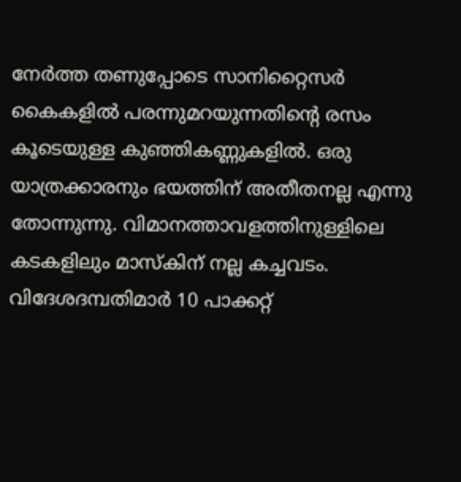നേർത്ത തണുപ്പോടെ സാനിറ്റൈസർ കൈകളിൽ പരന്നുമറയുന്നതിന്റെ രസം കൂടെയുള്ള കുഞ്ഞികണ്ണുകളിൽ. ഒരു യാത്രക്കാരനും ഭയത്തിന് അതീതനല്ല എന്നു തോന്നുന്നു. വിമാനത്താവളത്തിനുള്ളിലെ കടകളിലും മാസ്കിന് നല്ല കച്ചവടം. വിദേശദമ്പതിമാർ 10 പാക്കറ്റ്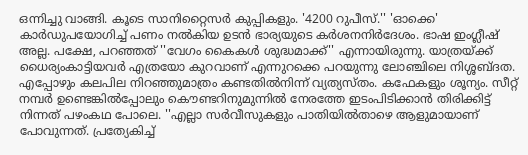ഒന്നിച്ചു വാങ്ങി. കൂടെ സാനിറ്റൈസർ കുപ്പികളും. '4200 റുപീസ്.'' 'ഓക്കെ' കാർഡുപയോഗിച്ച് പണം നൽകിയ ഉടൻ ഭാര്യയുടെ കർശനനിർദേശം. ഭാഷ ഇംഗ്ലീഷ് അല്ല. പക്ഷേ, പറഞ്ഞത് ''വേഗം കൈകൾ ശുദ്ധമാക്ക്'' എന്നായിരുന്നു. യാത്രയ്ക്ക് ധൈര്യംകാട്ടിയവർ എത്രയോ കുറവാണ് എന്നുറക്കെ പറയുന്നു ലോഞ്ചിലെ നിശ്ശബ്ദത. എപ്പോഴും കലപില നിറഞ്ഞുമാത്രം കണ്ടതിൽനിന്ന് വ്യത്യസ്തം. കഫേകളും ശൂന്യം. സീറ്റ് നമ്പർ ഉണ്ടെങ്കിൽപ്പോലും കൌണ്ടറിനുമുന്നിൽ നേരത്തേ ഇടംപിടിക്കാൻ തിരിക്കിട്ട് നിന്നത് പഴംകഥ പോലെ. ''എല്ലാ സർവീസുകളും പാതിയിൽതാഴെ ആളുമായാണ് പോവുന്നത്. പ്രത്യേകിച്ച്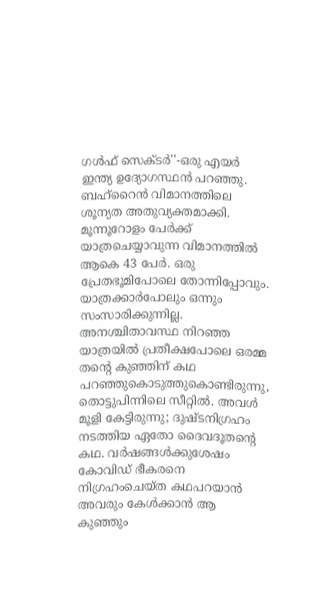ഗൾഫ് സെക്ടർ''-ഒരു എയർ ഇന്ത്യ ഉദ്യോഗസ്ഥൻ പറഞ്ഞു. ബഹ്റൈൻ വിമാനത്തിലെ ശൂന്യത അതുവ്യക്തമാക്കി. മൂന്നൂറോളം പേർക്ക് യാത്രചെയ്യാവുന്ന വിമാനത്തിൽ ആകെ 43 പേർ. ഒരു പ്രേതഭൂമിപോലെ തോന്നിപ്പോവും. യാത്രക്കാർപോലും ഒന്നും സംസാരിക്കുന്നില്ല. അനശ്ചിതാവസ്ഥ നിറഞ്ഞ യാത്രയിൽ പ്രതീക്ഷപോലെ ഒരമ്മ തന്റെ കുഞ്ഞിന് കഥ പറഞ്ഞുകൊടുത്തുകൊണ്ടിരുന്നു, തൊട്ടുപിന്നിലെ സീറ്റിൽ. അവൾ മൂളി കേട്ടിരുന്നു; ദുഷ്ടനിഗ്രഹം നടത്തിയ ഏതോ ദൈവദൂതന്റെ കഥ. വർഷങ്ങൾക്കുശേഷം കോവിഡ് ഭീകരനെ നിഗ്രഹംചെയ്ത കഥപറയാൻ അവരും കേൾക്കാൻ ആ കുഞ്ഞും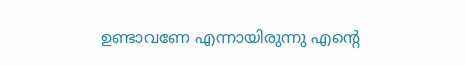ഉണ്ടാവണേ എന്നായിരുന്നു എന്റെ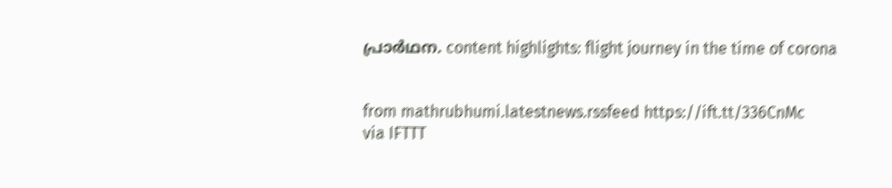പ്രാർഥന. content highlights: flight journey in the time of corona


from mathrubhumi.latestnews.rssfeed https://ift.tt/336CnMc
via IFTTT